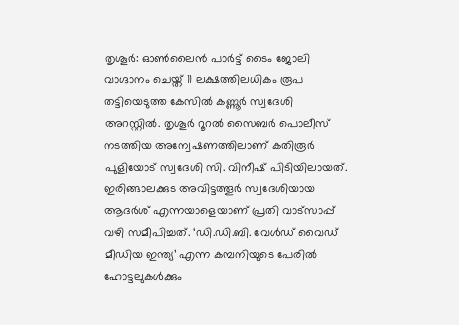തൃശൂർ: ഓൺലൈൻ പാർട്ട് ടൈം ജോലി വാഗ്ദാനം ചെയ്ത് 11 ലക്ഷത്തിലധികം രൂപ തട്ടിയെടുത്ത കേസിൽ കണ്ണൂർ സ്വദേശി അറസ്റ്റിൽ. തൃശൂർ റൂറൽ സൈബർ പൊലീസ് നടത്തിയ അന്വേഷണത്തിലാണ് കതിരൂർ പുളിയോട് സ്വദേശി സി. വിനീഷ് പിടിയിലായത്.
ഇരിങ്ങാലക്കുട അവിട്ടത്തൂർ സ്വദേശിയായ ആദർശ് എന്നയാളെയാണ് പ്രതി വാട്സാപ്പ് വഴി സമീപിച്ചത്. ‘ഡി.ഡി.ബി. വേൾഡ് വൈഡ് മീഡിയ ഇന്ത്യ’ എന്ന കമ്പനിയുടെ പേരിൽ ഹോട്ടലുകൾക്കും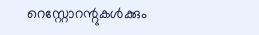റെസ്റ്റോറന്റുകൾക്കും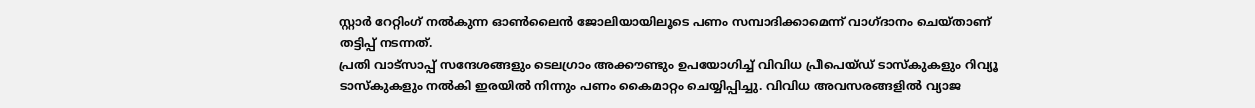സ്റ്റാർ റേറ്റിംഗ് നൽകുന്ന ഓൺലൈൻ ജോലിയായിലൂടെ പണം സമ്പാദിക്കാമെന്ന് വാഗ്ദാനം ചെയ്താണ് തട്ടിപ്പ് നടന്നത്.
പ്രതി വാട്സാപ്പ് സന്ദേശങ്ങളും ടെലഗ്രാം അക്കൗണ്ടും ഉപയോഗിച്ച് വിവിധ പ്രീപെയ്ഡ് ടാസ്കുകളും റിവ്യൂ ടാസ്കുകളും നൽകി ഇരയിൽ നിന്നും പണം കൈമാറ്റം ചെയ്യിപ്പിച്ചു. വിവിധ അവസരങ്ങളിൽ വ്യാജ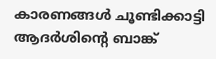കാരണങ്ങൾ ചൂണ്ടിക്കാട്ടി ആദർശിന്റെ ബാങ്ക്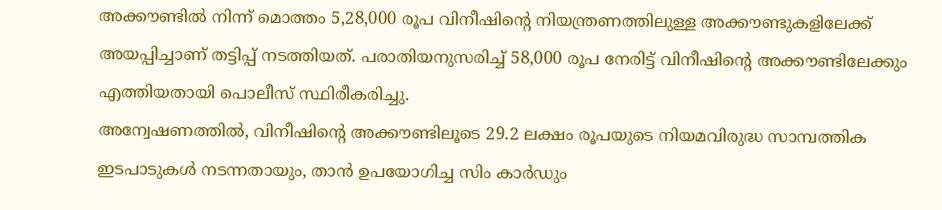അക്കൗണ്ടിൽ നിന്ന് മൊത്തം 5,28,000 രൂപ വിനീഷിന്റെ നിയന്ത്രണത്തിലുള്ള അക്കൗണ്ടുകളിലേക്ക് അയപ്പിച്ചാണ് തട്ടിപ്പ് നടത്തിയത്. പരാതിയനുസരിച്ച് 58,000 രൂപ നേരിട്ട് വിനീഷിന്റെ അക്കൗണ്ടിലേക്കും എത്തിയതായി പൊലീസ് സ്ഥിരീകരിച്ചു.
അന്വേഷണത്തിൽ, വിനീഷിന്റെ അക്കൗണ്ടിലൂടെ 29.2 ലക്ഷം രൂപയുടെ നിയമവിരുദ്ധ സാമ്പത്തിക ഇടപാടുകൾ നടന്നതായും, താൻ ഉപയോഗിച്ച സിം കാർഡും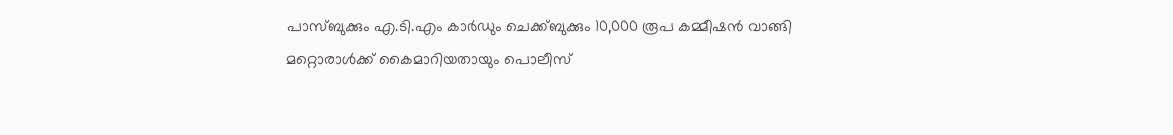പാസ്ബുക്കും എ.ടി.എം കാർഡും ചെക്ക്ബുക്കും 10,000 രൂപ കമ്മീഷൻ വാങ്ങി മറ്റൊരാൾക്ക് കൈമാറിയതായും പൊലീസ്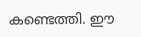കണ്ടെത്തി. ഈ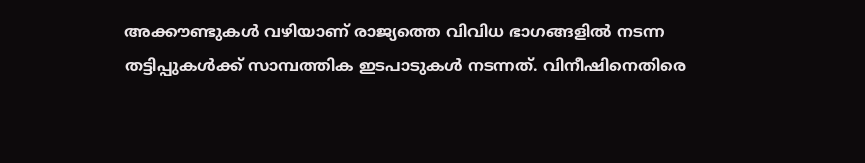അക്കൗണ്ടുകൾ വഴിയാണ് രാജ്യത്തെ വിവിധ ഭാഗങ്ങളിൽ നടന്ന തട്ടിപ്പുകൾക്ക് സാമ്പത്തിക ഇടപാടുകൾ നടന്നത്. വിനീഷിനെതിരെ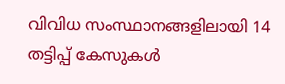വിവിധ സംസ്ഥാനങ്ങളിലായി 14 തട്ടിപ്പ് കേസുകൾ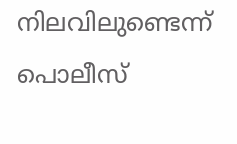നിലവിലുണ്ടെന്ന് പൊലീസ്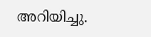അറിയിച്ചു.